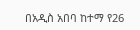በአዲስ አበባ ከተማ የ26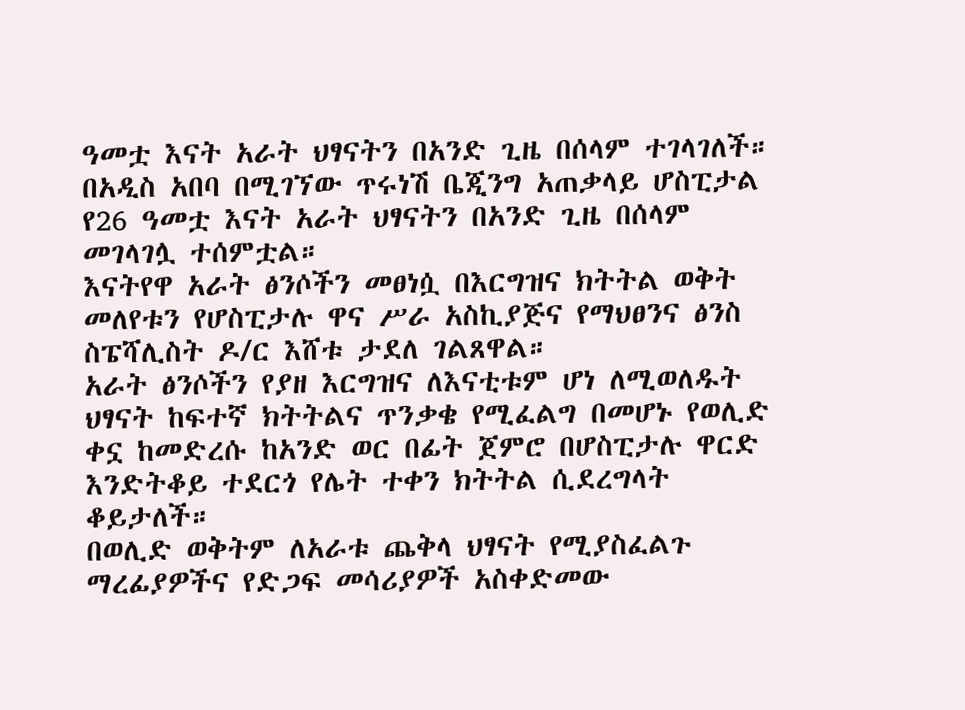ዓመቷ እናት አራት ህፃናትን በአንድ ጊዜ በሰላም ተገላገለች።
በአዲስ አበባ በሚገኘው ጥሩነሽ ቤጂንግ አጠቃላይ ሆስፒታል የ26 ዓመቷ እናት አራት ህፃናትን በአንድ ጊዜ በሰላም መገላገሏ ተሰምቷል።
እናትየዋ አራት ፅንሶችን መፀነሷ በእርግዝና ክትትል ወቅት መለየቱን የሆስፒታሉ ዋና ሥራ አስኪያጅና የማህፀንና ፅንስ ስፔሻሊስት ዶ/ር እሸቱ ታደለ ገልጸዋል።
አራት ፅንሶችን የያዘ እርግዝና ለእናቲቱም ሆነ ለሚወለዱት ህፃናት ከፍተኛ ክትትልና ጥንቃቄ የሚፈልግ በመሆኑ የወሊድ ቀኗ ከመድረሱ ከአንድ ወር በፊት ጀምሮ በሆስፒታሉ ዋርድ እንድትቆይ ተደርጎ የሌት ተቀን ክትትል ሲደረግላት ቆይታለች።
በወሊድ ወቅትም ለአራቱ ጨቅላ ህፃናት የሚያስፈልጉ ማረፊያዎችና የድጋፍ መሳሪያዎች አስቀድመው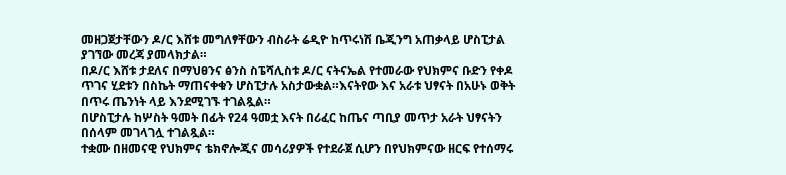መዘጋጀታቸውን ዶ/ር እሸቱ መግለፃቸውን ብስራት ሬዲዮ ከጥሩነሽ ቤጂንግ አጠቃላይ ሆስፒታል ያገኘው መረጃ ያመላክታል።
በዶ/ር እሸቱ ታደለና በማህፀንና ፅንስ ስፔሻሊስቱ ዶ/ር ናትናኤል የተመራው የህክምና ቡድን የቀዶ ጥገና ሂደቱን በስኬት ማጠናቀቁን ሆስፒታሉ አስታውቋል።እናትየው እና አራቱ ህፃናት በአሁኑ ወቅት በጥሩ ጤንነት ላይ እንደሚገኙ ተገልጿል።
በሆስፒታሉ ከሦስት ዓመት በፊት የ24 ዓመቷ እናት በሪፈር ከጤና ጣቢያ መጥታ አራት ህፃናትን በሰላም መገላገሏ ተገልጿል።
ተቋሙ በዘመናዊ የህክምና ቴክኖሎጂና መሳሪያዎች የተደራጀ ሲሆን በየህክምናው ዘርፍ የተሰማሩ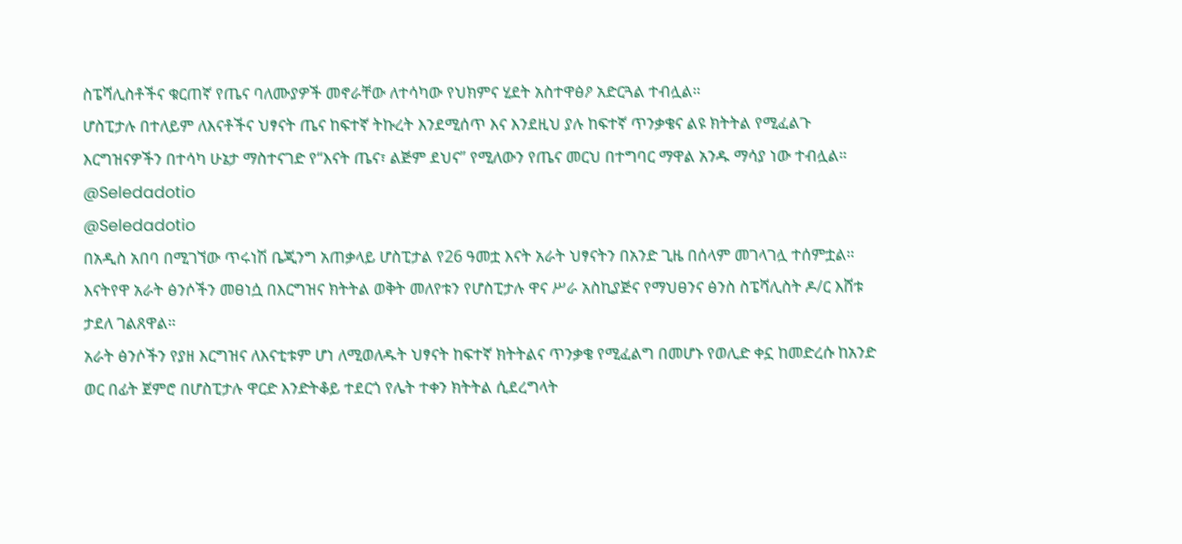ስፔሻሊስቶችና ቁርጠኛ የጤና ባለሙያዎች መኖራቸው ለተሳካው የህክምና ሂደት አስተዋፅዖ አድርጓል ተብሏል።
ሆስፒታሉ በተለይም ለእናቶችና ህፃናት ጤና ከፍተኛ ትኩረት እንደሚሰጥ እና እንደዚህ ያሉ ከፍተኛ ጥንቃቄና ልዩ ክትትል የሚፈልጉ እርግዝናዎችን በተሳካ ሁኔታ ማስተናገድ የ“እናት ጤና፣ ልጅም ደህና” የሚለውን የጤና መርህ በተግባር ማዋል አንዱ ማሳያ ነው ተብሏል።
@Seledadotio
@Seledadotio
በአዲስ አበባ በሚገኘው ጥሩነሽ ቤጂንግ አጠቃላይ ሆስፒታል የ26 ዓመቷ እናት አራት ህፃናትን በአንድ ጊዜ በሰላም መገላገሏ ተሰምቷል።
እናትየዋ አራት ፅንሶችን መፀነሷ በእርግዝና ክትትል ወቅት መለየቱን የሆስፒታሉ ዋና ሥራ አስኪያጅና የማህፀንና ፅንስ ስፔሻሊስት ዶ/ር እሸቱ ታደለ ገልጸዋል።
አራት ፅንሶችን የያዘ እርግዝና ለእናቲቱም ሆነ ለሚወለዱት ህፃናት ከፍተኛ ክትትልና ጥንቃቄ የሚፈልግ በመሆኑ የወሊድ ቀኗ ከመድረሱ ከአንድ ወር በፊት ጀምሮ በሆስፒታሉ ዋርድ እንድትቆይ ተደርጎ የሌት ተቀን ክትትል ሲደረግላት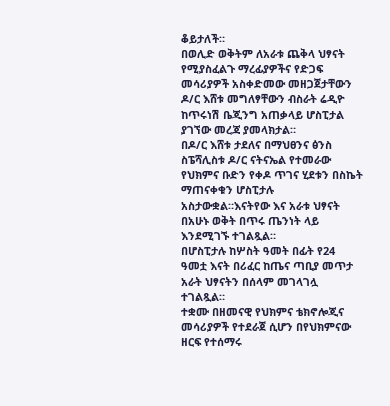ቆይታለች።
በወሊድ ወቅትም ለአራቱ ጨቅላ ህፃናት የሚያስፈልጉ ማረፊያዎችና የድጋፍ መሳሪያዎች አስቀድመው መዘጋጀታቸውን ዶ/ር እሸቱ መግለፃቸውን ብስራት ሬዲዮ ከጥሩነሽ ቤጂንግ አጠቃላይ ሆስፒታል ያገኘው መረጃ ያመላክታል።
በዶ/ር እሸቱ ታደለና በማህፀንና ፅንስ ስፔሻሊስቱ ዶ/ር ናትናኤል የተመራው የህክምና ቡድን የቀዶ ጥገና ሂደቱን በስኬት ማጠናቀቁን ሆስፒታሉ አስታውቋል።እናትየው እና አራቱ ህፃናት በአሁኑ ወቅት በጥሩ ጤንነት ላይ እንደሚገኙ ተገልጿል።
በሆስፒታሉ ከሦስት ዓመት በፊት የ24 ዓመቷ እናት በሪፈር ከጤና ጣቢያ መጥታ አራት ህፃናትን በሰላም መገላገሏ ተገልጿል።
ተቋሙ በዘመናዊ የህክምና ቴክኖሎጂና መሳሪያዎች የተደራጀ ሲሆን በየህክምናው ዘርፍ የተሰማሩ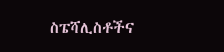ስፔሻሊስቶችና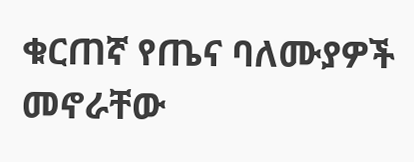ቁርጠኛ የጤና ባለሙያዎች መኖራቸው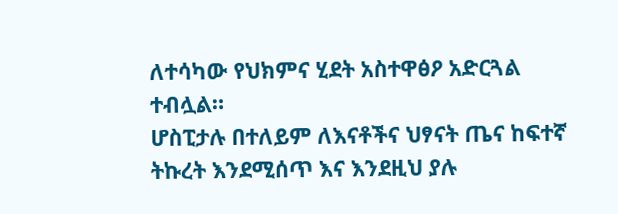ለተሳካው የህክምና ሂደት አስተዋፅዖ አድርጓል ተብሏል።
ሆስፒታሉ በተለይም ለእናቶችና ህፃናት ጤና ከፍተኛ ትኩረት እንደሚሰጥ እና እንደዚህ ያሉ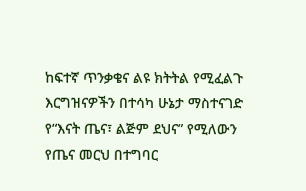ከፍተኛ ጥንቃቄና ልዩ ክትትል የሚፈልጉ እርግዝናዎችን በተሳካ ሁኔታ ማስተናገድ የ“እናት ጤና፣ ልጅም ደህና” የሚለውን የጤና መርህ በተግባር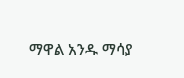ማዋል አንዱ ማሳያ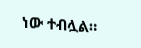ነው ተብሏል።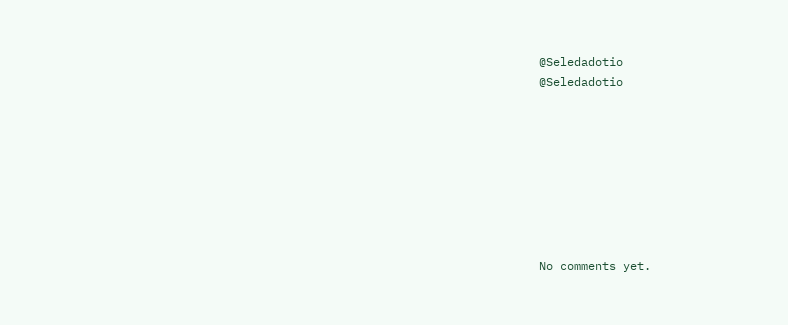@Seledadotio
@Seledadotio








No comments yet.